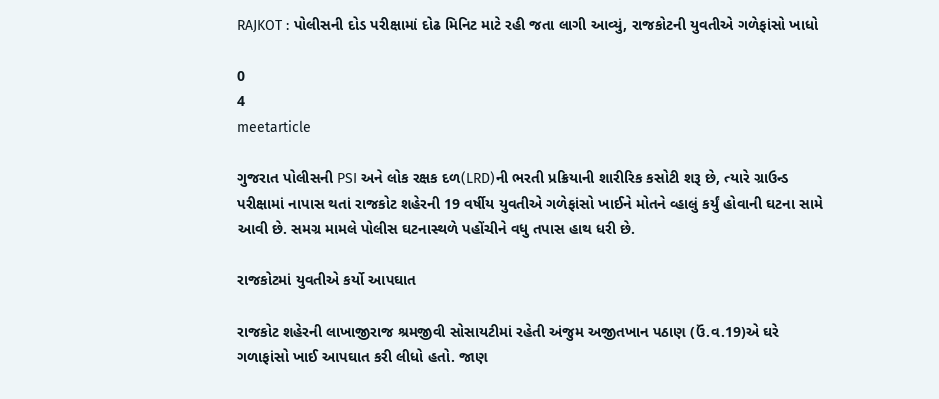RAJKOT : પોલીસની દોડ પરીક્ષામાં દોઢ મિનિટ માટે રહી જતા લાગી આવ્યું, રાજકોટની યુવતીએ ગળેફાંસો ખાધો

0
4
meetarticle

ગુજરાત પોલીસની PSI અને લોક રક્ષક દળ(LRD)ની ભરતી પ્રક્રિયાની શારીરિક કસોટી શરૂ છે, ત્યારે ગ્રાઉન્ડ પરીક્ષામાં નાપાસ થતાં રાજકોટ શહેરની 19 વર્ષીય યુવતીએ ગળેફાંસો ખાઈને મોતને વ્હાલું કર્યું હોવાની ઘટના સામે આવી છે. સમગ્ર મામલે પોલીસ ઘટનાસ્થળે પહોંચીને વધુ તપાસ હાથ ધરી છે.

રાજકોટમાં યુવતીએ કર્યો આપઘાત

રાજકોટ શહેરની લાખાજીરાજ શ્રમજીવી સોસાયટીમાં રહેતી અંજુમ અજીતખાન પઠાણ (ઉં.વ.19)એ ઘરે ગળાફાંસો ખાઈ આપઘાત કરી લીધો હતો. જાણ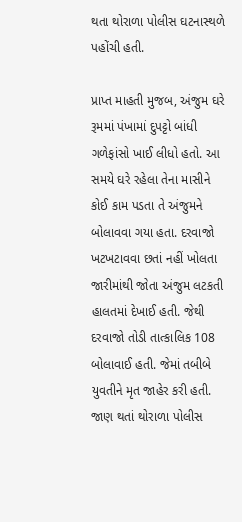થતા થોરાળા પોલીસ ઘટનાસ્થળે પહોંચી હતી.

પ્રાપ્ત માહતી મુજબ, અંજુમ ઘરે રૂમમાં પંખામાં દુપટ્ટો બાંધી ગળેફાંસો ખાઈ લીધો હતો. આ સમયે ઘરે રહેલા તેના માસીને કોઈ કામ પડતા તે અંજુમને બોલાવવા ગયા હતા. દરવાજો ખટખટાવવા છતાં નહીં ખોલતા જારીમાંથી જોતા અંજુમ લટકતી હાલતમાં દેખાઈ હતી. જેથી દરવાજો તોડી તાત્કાલિક 108 બોલાવાઈ હતી. જેમાં તબીબે યુવતીને મૃત જાહેર કરી હતી. જાણ થતાં થોરાળા પોલીસ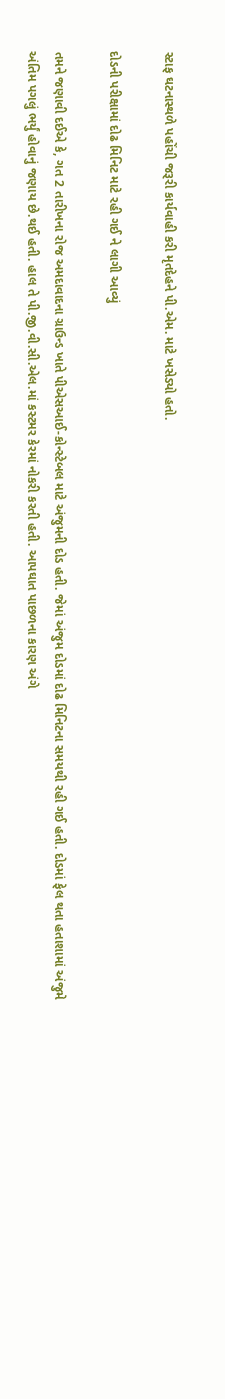સ્ટાફ ઘટનાસ્થળે પહોંચી જરૂરી કાર્યવાહી કરી મૃતદેહને પી.એમ. માટે ખસેડ્યો હતો.

દોડની પરીક્ષામાં દોઢ મિનિટ માટે રહી ગઈ ને લાગી આવ્યું

તમને જણાવી દઈએ કે, ગત 2 તારીખના રોજ અમદાવાદના ગ્રાઉન્ડ ખાતે પીએસઆઈ-કોન્સ્ટેબલ માટે અંજુમની દોડ હતી. જેમાં અંજુમ દોડમાં દોઢ મિનિટના સમયથી રહી ગઈ હતી. દોડમાં ફેલ થતા હતાશામાં અંજુમે અંતિમ પગલું ભર્યું હોવાનું જણાય છે.થઈ હતી. હાલ તે પી.જી.વી.સી.એલ.માં કસ્ટમર કેરમાં નોકરી કરતી હતી. આપઘાત પાછળના કારણ અંગે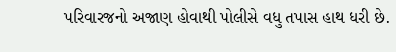પરિવારજનો અજાણ હોવાથી પોલીસે વધુ તપાસ હાથ ધરી છે.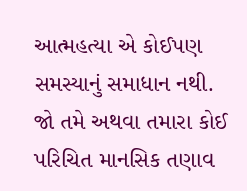આત્મહત્યા એ કોઈપણ સમસ્યાનું સમાધાન નથી. જો તમે અથવા તમારા કોઈ પરિચિત માનસિક તણાવ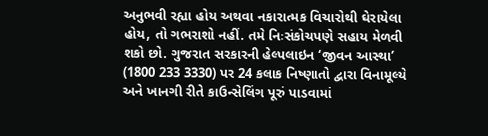અનુભવી રહ્યા હોય અથવા નકારાત્મક વિચારોથી ઘેરાયેલા હોય, તો ગભરાશો નહીં. તમે નિઃસંકોચપણે સહાય મેળવી શકો છો. ગુજરાત સરકારની હેલ્પલાઇન ‘જીવન આસ્થા’ (1800 233 3330) પર 24 કલાક નિષ્ણાતો દ્વારા વિનામૂલ્યે અને ખાનગી રીતે કાઉન્સેલિંગ પૂરું પાડવામાં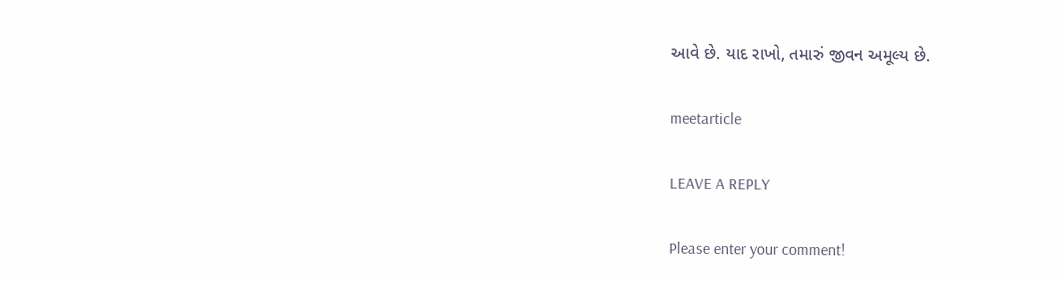આવે છે. યાદ રાખો, તમારું જીવન અમૂલ્ય છે.

meetarticle

LEAVE A REPLY

Please enter your comment!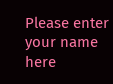Please enter your name here